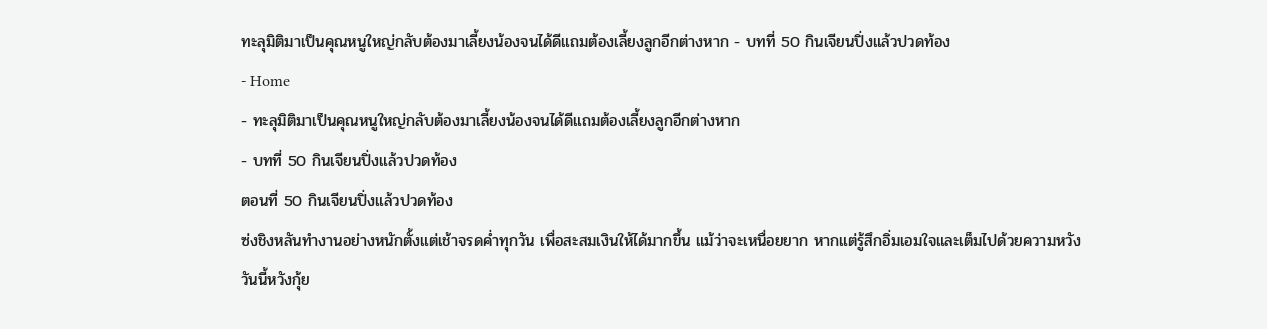ทะลุมิติมาเป็นคุณหนูใหญ่กลับต้องมาเลี้ยงน้องจนได้ดีแถมต้องเลี้ยงลูกอีกต่างหาก - บทที่ 50 กินเจียนปิ่งแล้วปวดท้อง
- Home
- ทะลุมิติมาเป็นคุณหนูใหญ่กลับต้องมาเลี้ยงน้องจนได้ดีแถมต้องเลี้ยงลูกอีกต่างหาก
- บทที่ 50 กินเจียนปิ่งแล้วปวดท้อง
ตอนที่ 50 กินเจียนปิ่งแล้วปวดท้อง
ซ่งชิงหลันทำงานอย่างหนักตั้งแต่เช้าจรดค่ำทุกวัน เพื่อสะสมเงินให้ได้มากขึ้น แม้ว่าจะเหนื่อยยาก หากแต่รู้สึกอิ่มเอมใจและเต็มไปด้วยความหวัง
วันนี้หวังกุ้ย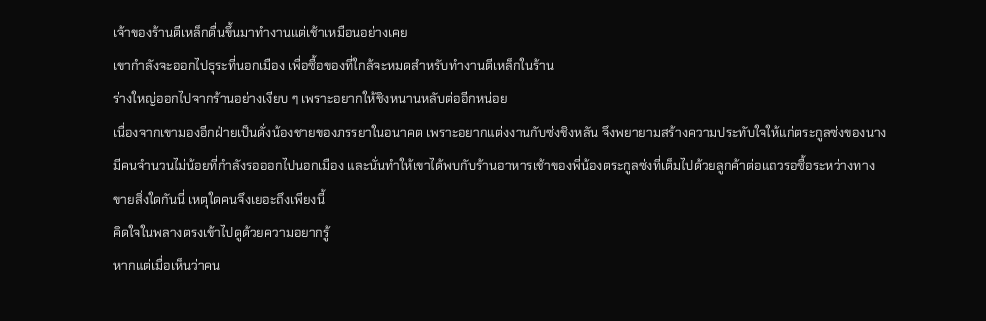เจ้าของร้านตีเหล็กตื่นขึ้นมาทำงานแต่เช้าเหมือนอย่างเคย
เขากำลังจะออกไปธุระที่นอกเมือง เพื่อซื้อของที่ใกล้จะหมดสำหรับทำงานตีเหล็กในร้าน
ร่างใหญ่ออกไปจากร้านอย่างเงียบ ๆ เพราะอยากให้ชิงหนานหลับต่ออีกหน่อย
เนื่องจากเขามองอีกฝ่ายเป็นดั่งน้องชายของภรรยาในอนาคต เพราะอยากแต่งงานกับซ่งชิงหลัน จึงพยายามสร้างความประทับใจให้แก่ตระกูลซ่งของนาง
มีคนจำนวนไม่น้อยที่กำลังรอออกไปนอกเมือง และนั่นทำให้เขาได้พบกับร้านอาหารเช้าของพี่น้องตระกูลซ่งที่เต็มไปด้วยลูกค้าต่อแถวรอซื้อระหว่างทาง
ขายสิ่งใดกันนี่ เหตุใดคนจึงเยอะถึงเพียงนี้
คิดใจในพลางตรงเข้าไปดูด้วยความอยากรู้
หากแต่เมื่อเห็นว่าคน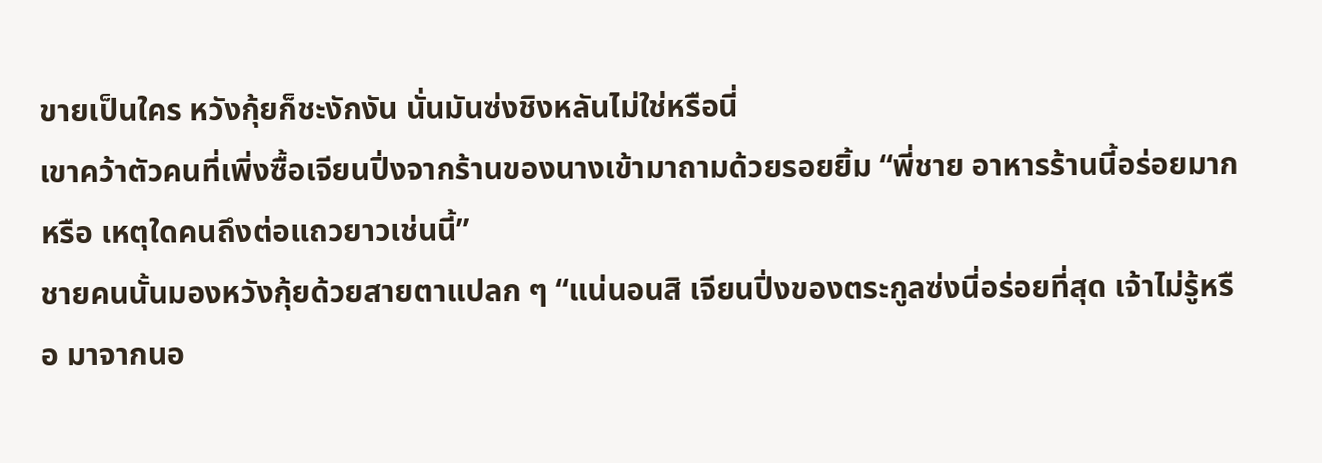ขายเป็นใคร หวังกุ้ยก็ชะงักงัน นั่นมันซ่งชิงหลันไม่ใช่หรือนี่
เขาคว้าตัวคนที่เพิ่งซื้อเจียนปิ่งจากร้านของนางเข้ามาถามด้วยรอยยิ้ม “พี่ชาย อาหารร้านนี้อร่อยมากหรือ เหตุใดคนถึงต่อแถวยาวเช่นนี้”
ชายคนนั้นมองหวังกุ้ยด้วยสายตาแปลก ๆ “แน่นอนสิ เจียนปิ่งของตระกูลซ่งนี่อร่อยที่สุด เจ้าไม่รู้หรือ มาจากนอ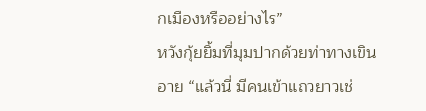กเมืองหรืออย่างไร”
หวังกุ้ยยิ้มที่มุมปากด้วยท่าทางเขินอาย “แล้วนี่ มีคนเข้าแถวยาวเช่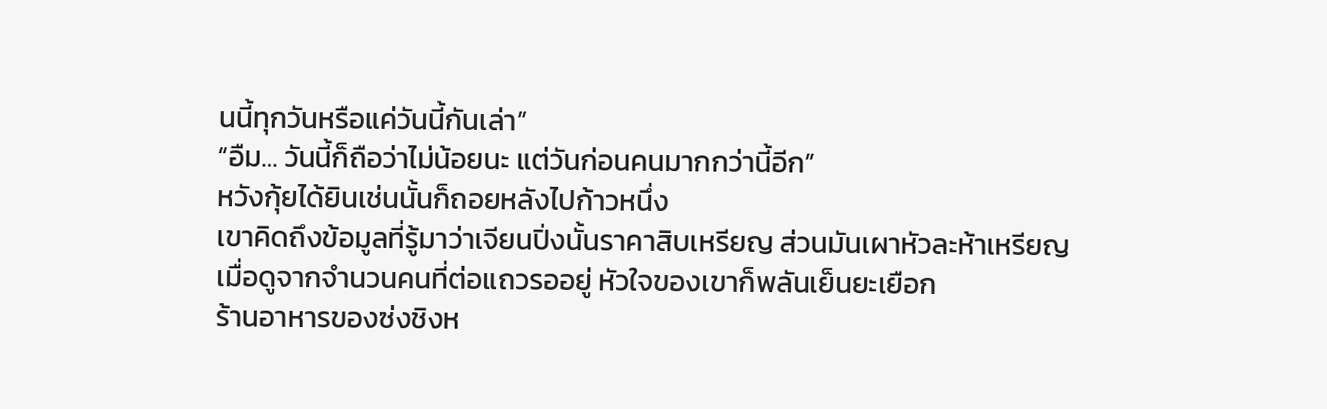นนี้ทุกวันหรือแค่วันนี้กันเล่า”
“อืม… วันนี้ก็ถือว่าไม่น้อยนะ แต่วันก่อนคนมากกว่านี้อีก”
หวังกุ้ยได้ยินเช่นนั้นก็ถอยหลังไปก้าวหนึ่ง
เขาคิดถึงข้อมูลที่รู้มาว่าเจียนปิ่งนั้นราคาสิบเหรียญ ส่วนมันเผาหัวละห้าเหรียญ
เมื่อดูจากจำนวนคนที่ต่อแถวรออยู่ หัวใจของเขาก็พลันเย็นยะเยือก
ร้านอาหารของซ่งชิงห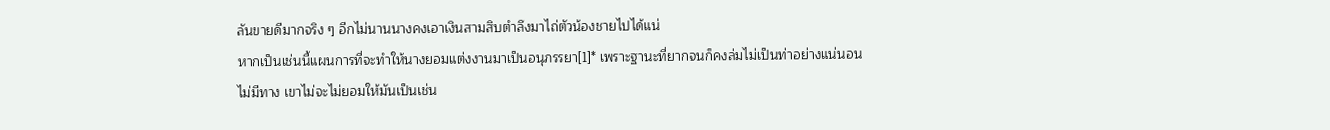ลันขายดีมากจริง ๆ อีกไม่นานนางคงเอาเงินสามสิบตำลึงมาไถ่ตัวน้องชายไปได้แน่
หากเป็นเช่นนี้แผนการที่จะทำให้นางยอมแต่งงานมาเป็นอนุภรรยา[1]* เพราะฐานะที่ยากจนก็คงล่มไม่เป็นท่าอย่างแน่นอน
ไม่มีทาง เขาไม่จะไม่ยอมให้มันเป็นเช่น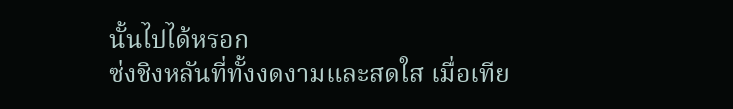นั้นไปได้หรอก
ซ่งชิงหลันที่ทั้งงดงามและสดใส เมื่อเทีย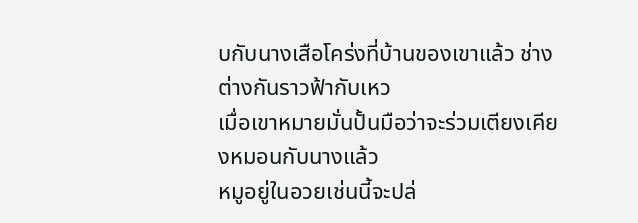บกับนางเสือโคร่งที่บ้านของเขาแล้ว ช่างต่างกันราวฟ้ากับเหว
เมื่อเขาหมายมั่นปั้นมือว่าจะร่วมเตียงเคียงหมอนกับนางแล้ว
หมูอยู่ในอวยเช่นนี้จะปล่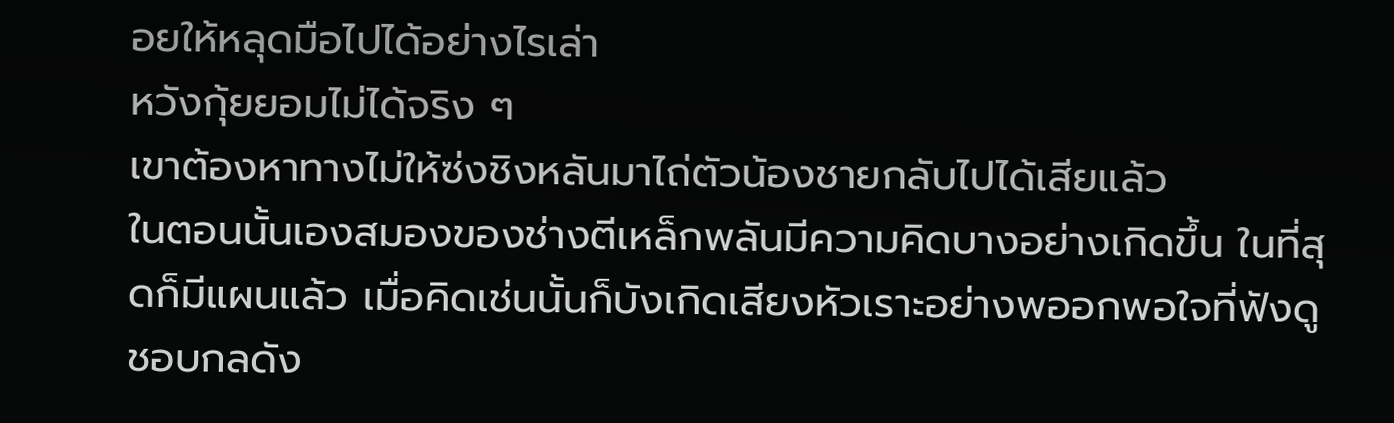อยให้หลุดมือไปได้อย่างไรเล่า
หวังกุ้ยยอมไม่ได้จริง ๆ
เขาต้องหาทางไม่ให้ซ่งชิงหลันมาไถ่ตัวน้องชายกลับไปได้เสียแล้ว
ในตอนนั้นเองสมองของช่างตีเหล็กพลันมีความคิดบางอย่างเกิดขึ้น ในที่สุดก็มีแผนแล้ว เมื่อคิดเช่นนั้นก็บังเกิดเสียงหัวเราะอย่างพออกพอใจที่ฟังดูชอบกลดัง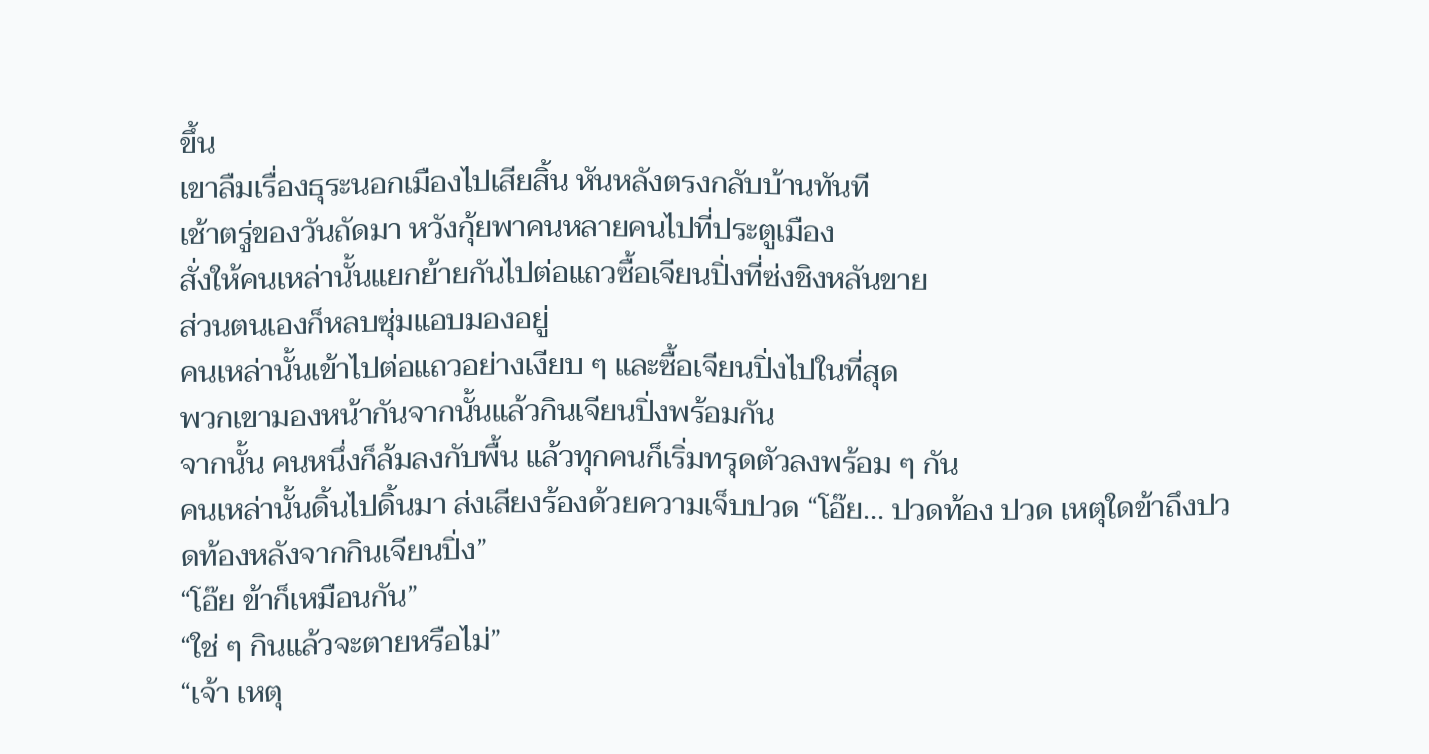ขึ้น
เขาลืมเรื่องธุระนอกเมืองไปเสียสิ้น หันหลังตรงกลับบ้านทันที
เช้าตรู่ของวันถัดมา หวังกุ้ยพาคนหลายคนไปที่ประตูเมือง
สั่งให้คนเหล่านั้นแยกย้ายกันไปต่อแถวซื้อเจียนปิ่งที่ซ่งชิงหลันขาย
ส่วนตนเองก็หลบซุ่มแอบมองอยู่
คนเหล่านั้นเข้าไปต่อแถวอย่างเงียบ ๆ และซื้อเจียนปิ่งไปในที่สุด
พวกเขามองหน้ากันจากนั้นแล้วกินเจียนปิ่งพร้อมกัน
จากนั้น คนหนึ่งก็ล้มลงกับพื้น แล้วทุกคนก็เริ่มทรุดตัวลงพร้อม ๆ กัน
คนเหล่านั้นดิ้นไปดิ้นมา ส่งเสียงร้องด้วยความเจ็บปวด “โอ๊ย… ปวดท้อง ปวด เหตุใดข้าถึงปวดท้องหลังจากกินเจียนปิ่ง”
“โอ๊ย ข้าก็เหมือนกัน”
“ใช่ ๆ กินแล้วจะตายหรือไม่”
“เจ้า เหตุ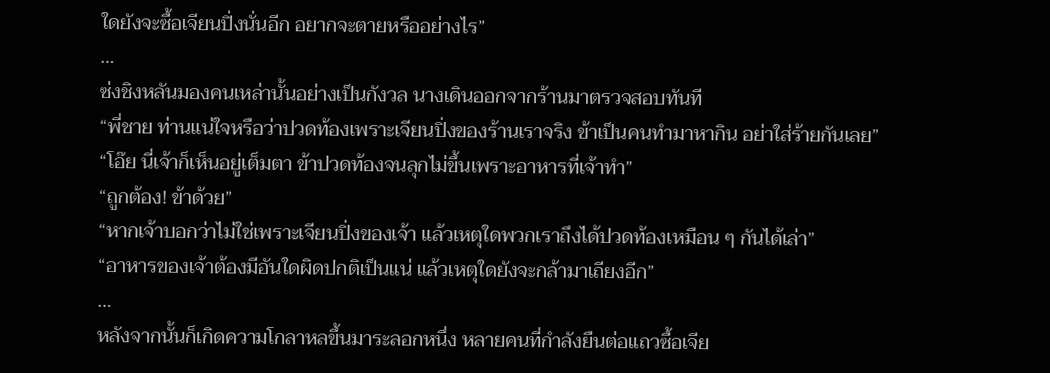ใดยังจะซื้อเจียนปิ่งนั่นอีก อยากจะตายหรืออย่างไร”
…
ซ่งชิงหลันมองคนเหล่านั้นอย่างเป็นกังวล นางเดินออกจากร้านมาตรวจสอบทันที
“พี่ชาย ท่านแน่ใจหรือว่าปวดท้องเพราะเจียนปิ่งของร้านเราจริง ข้าเป็นคนทำมาหากิน อย่าใส่ร้ายกันเลย”
“โอ๊ย นี่เจ้าก็เห็นอยู่เต็มตา ข้าปวดท้องจนลุกไม่ขึ้นเพราะอาหารที่เจ้าทำ”
“ถูกต้อง! ข้าด้วย”
“หากเจ้าบอกว่าไม่ใช่เพราะเจียนปิ่งของเจ้า แล้วเหตุใดพวกเราถึงได้ปวดท้องเหมือน ๆ กันได้เล่า”
“อาหารของเจ้าต้องมีอันใดผิดปกติเป็นแน่ แล้วเหตุใดยังจะกล้ามาเถียงอีก”
…
หลังจากนั้นก็เกิดความโกลาหลขึ้นมาระลอกหนึ่ง หลายคนที่กำลังยืนต่อแถวซื้อเจีย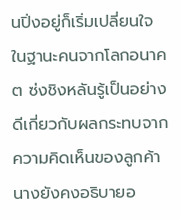นปิ่งอยู่ก็เริ่มเปลี่ยนใจ
ในฐานะคนจากโลกอนาคต ซ่งชิงหลันรู้เป็นอย่างดีเกี่ยวกับผลกระทบจากความคิดเห็นของลูกค้า
นางยังคงอธิบายอ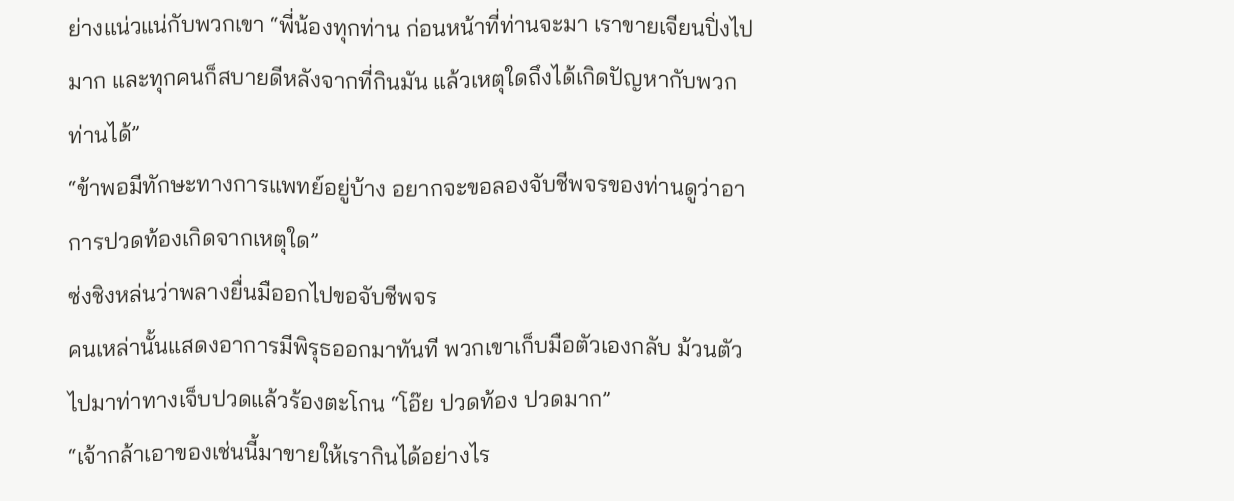ย่างแน่วแน่กับพวกเขา “พี่น้องทุกท่าน ก่อนหน้าที่ท่านจะมา เราขายเจียนปิ่งไปมาก และทุกคนก็สบายดีหลังจากที่กินมัน แล้วเหตุใดถึงได้เกิดปัญหากับพวกท่านได้”
“ข้าพอมีทักษะทางการแพทย์อยู่บ้าง อยากจะขอลองจับชีพจรของท่านดูว่าอาการปวดท้องเกิดจากเหตุใด”
ซ่งชิงหล่นว่าพลางยื่นมืออกไปขอจับชีพจร
คนเหล่านั้นแสดงอาการมีพิรุธออกมาทันที พวกเขาเก็บมือตัวเองกลับ ม้วนตัวไปมาท่าทางเจ็บปวดแล้วร้องตะโกน “โอ๊ย ปวดท้อง ปวดมาก”
“เจ้ากล้าเอาของเช่นนี้มาขายให้เรากินได้อย่างไร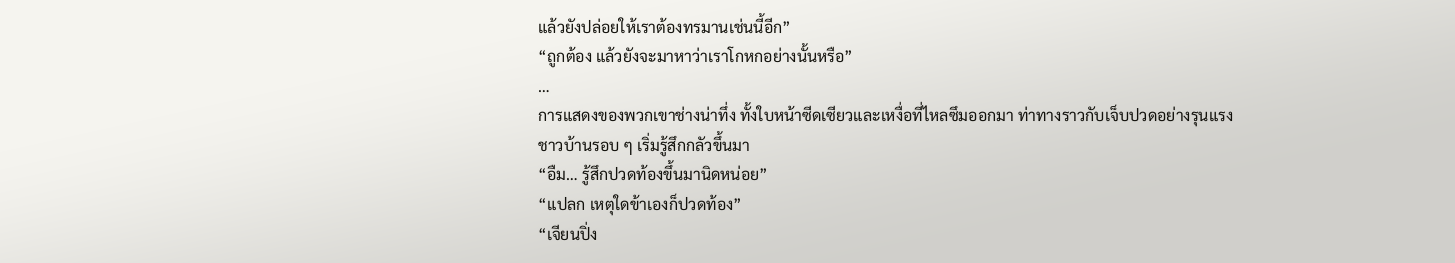แล้วยังปล่อยให้เราต้องทรมานเช่นนี้อีก”
“ถูกต้อง แล้วยังจะมาหาว่าเราโกหกอย่างนั้นหรือ”
…
การแสดงของพวกเขาช่างน่าทึ่ง ทั้งใบหน้าซีดเซียวและเหงื่อที่ไหลซึมออกมา ท่าทางราวกับเจ็บปวดอย่างรุนแรง
ชาวบ้านรอบ ๆ เริ่มรู้สึกกลัวขึ้นมา
“อืม… รู้สึกปวดท้องขึ้นมานิดหน่อย”
“แปลก เหตุใดข้าเองก็ปวดท้อง”
“เจียนปิ่ง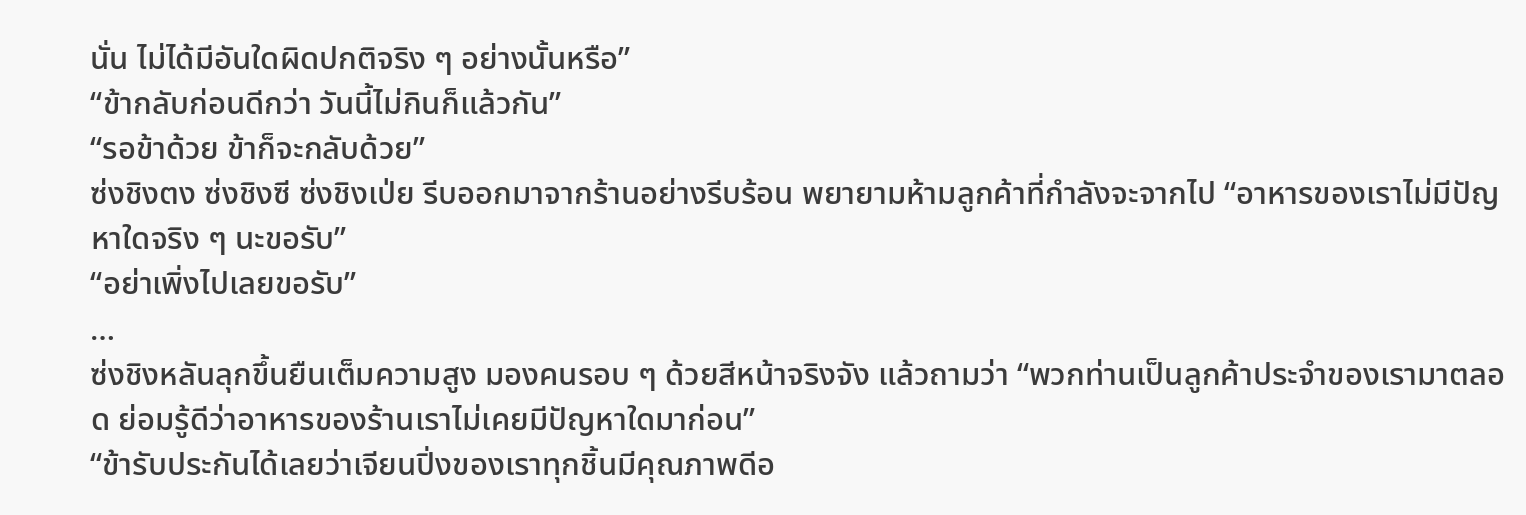นั่น ไม่ได้มีอันใดผิดปกติจริง ๆ อย่างนั้นหรือ”
“ข้ากลับก่อนดีกว่า วันนี้ไม่กินก็แล้วกัน”
“รอข้าด้วย ข้าก็จะกลับด้วย”
ซ่งชิงตง ซ่งชิงซี ซ่งชิงเป่ย รีบออกมาจากร้านอย่างรีบร้อน พยายามห้ามลูกค้าที่กำลังจะจากไป “อาหารของเราไม่มีปัญหาใดจริง ๆ นะขอรับ”
“อย่าเพิ่งไปเลยขอรับ”
…
ซ่งชิงหลันลุกขึ้นยืนเต็มความสูง มองคนรอบ ๆ ด้วยสีหน้าจริงจัง แล้วถามว่า “พวกท่านเป็นลูกค้าประจำของเรามาตลอด ย่อมรู้ดีว่าอาหารของร้านเราไม่เคยมีปัญหาใดมาก่อน”
“ข้ารับประกันได้เลยว่าเจียนปิ่งของเราทุกชิ้นมีคุณภาพดีอ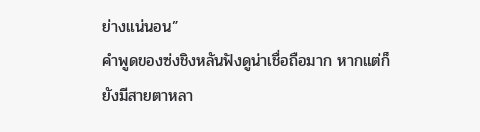ย่างแน่นอน”
คำพูดของซ่งชิงหลันฟังดูน่าเชื่อถือมาก หากแต่ก็ยังมีสายตาหลา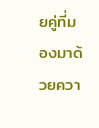ยคู่ที่มองมาด้วยควา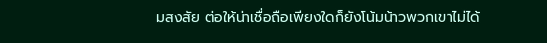มสงสัย ต่อให้น่าเชื่อถือเพียงใดก็ยังโน้มน้าวพวกเขาไม่ได้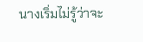นางเริ่มไม่รู้ว่าจะ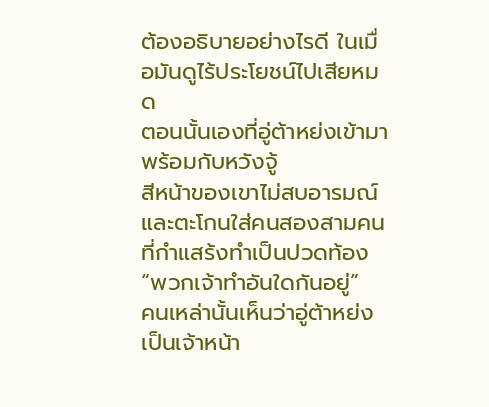ต้องอธิบายอย่างไรดี ในเมื่อมันดูไร้ประโยชน์ไปเสียหมด
ตอนนั้นเองที่อู่ต้าหย่งเข้ามาพร้อมกับหวังจู้
สีหน้าของเขาไม่สบอารมณ์ และตะโกนใส่คนสองสามคนที่กำแสร้งทำเป็นปวดท้อง “พวกเจ้าทำอันใดกันอยู่”
คนเหล่านั้นเห็นว่าอู่ต้าหย่งเป็นเจ้าหน้า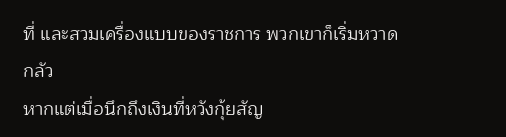ที่ และสวมเครื่องแบบของราชการ พวกเขาก็เริ่มหวาดกลัว
หากแต่เมื่อนึกถึงเงินที่หวังกุ้ยสัญ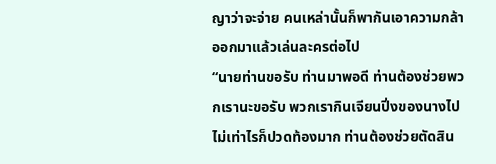ญาว่าจะจ่าย คนเหล่านั้นก็พากันเอาความกล้าออกมาแล้วเล่นละครต่อไป
“นายท่านขอรับ ท่านมาพอดี ท่านต้องช่วยพวกเรานะขอรับ พวกเรากินเจียนปิ่งของนางไปไม่เท่าไรก็ปวดท้องมาก ท่านต้องช่วยตัดสิน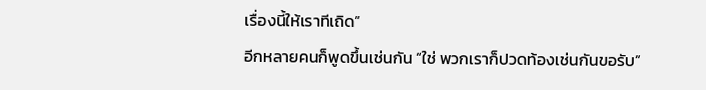เรื่องนี้ให้เราทีเถิด”
อีกหลายคนก็พูดขึ้นเช่นกัน “ใช่ พวกเราก็ปวดท้องเช่นกันขอรับ”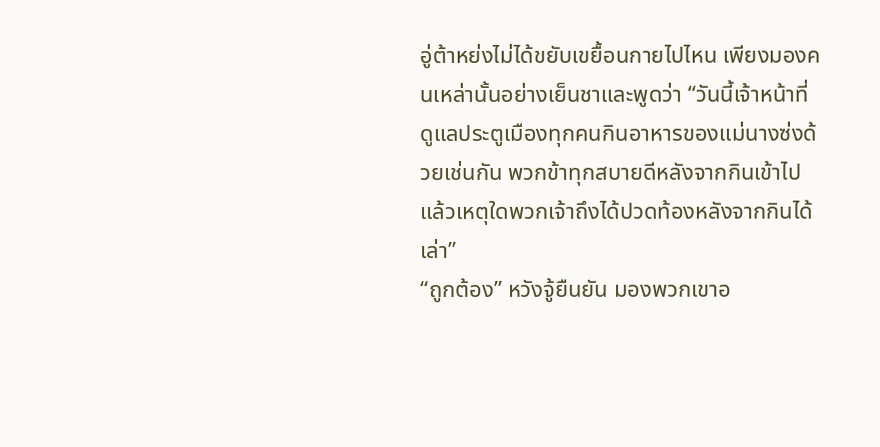อู่ต้าหย่งไม่ได้ขยับเขยื้อนกายไปไหน เพียงมองคนเหล่านั้นอย่างเย็นชาและพูดว่า “วันนี้เจ้าหน้าที่ดูแลประตูเมืองทุกคนกินอาหารของแม่นางซ่งด้วยเช่นกัน พวกข้าทุกสบายดีหลังจากกินเข้าไป แล้วเหตุใดพวกเจ้าถึงได้ปวดท้องหลังจากกินได้เล่า”
“ถูกต้อง” หวังจู้ยืนยัน มองพวกเขาอ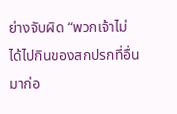ย่างจับผิด “พวกเจ้าไม่ได้ไปกินของสกปรกที่อื่นมาก่อ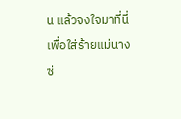น แล้วจงใจมาที่นี่เพื่อใส่ร้ายแม่นางซ่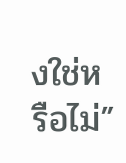งใช่หรือไม่”